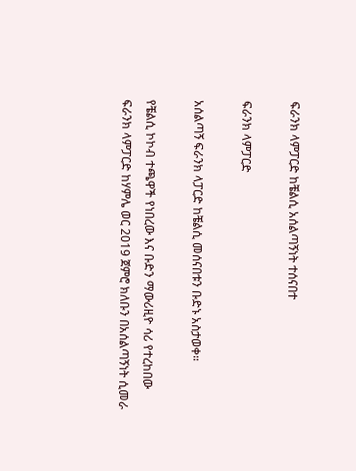ፍራንክ ላምፓርድ ከቼልሲ አሰልጣኝነት ተሰናበተ

ፍራንክ ላምፓርድ

አሰልጣኝ ፍራንክ ላፓርድ ከቼልሲ መሰናበቱን ቡድኑ አስታወቀ።

የቼልሲ ኮኮብ ተጫዋች የነበረው እና ቡድን ማውሪዚዮ ሳሪ የተረከበው ፍራንክ ላምፓርድ ከሃምሌ ወር 2019 ጀምሮ ክለቡን በአሰልጣኝነት ሲመራ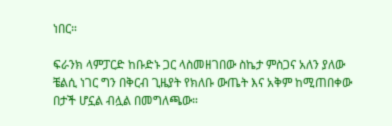ነበር።

ፍራንክ ላምፓርድ ከቡድኑ ጋር ላስመዘገበው ስኬታ ምስጋና አለን ያለው ቼልሲ ነገር ግን በቅርብ ጊዜያት የክለቡ ውጤት እና አቅም ከሚጠበቀው በታች ሆኗል ብሏል በመግለጫው።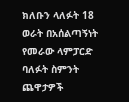ክለቡን ላለፉት 18 ወራት በአሰልጣኝነት የመራው ላምፓርድ ባለፉት ስምንት ጨዋታዎች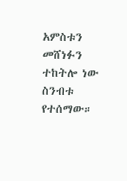አምስቱን መሸነፉን ተከትሎ ነው ስንብቱ የተሰማው።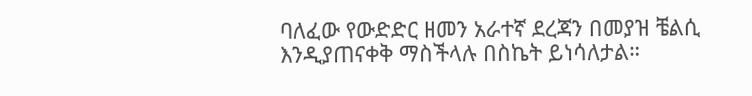ባለፈው የውድድር ዘመን አራተኛ ደረጃን በመያዝ ቼልሲ እንዲያጠናቀቅ ማስችላሉ በስኬት ይነሳለታል።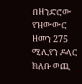በዘንድሮው የዝውውር ዘመን 275 ሚሊየን ዶላር ክለቡ ወጪ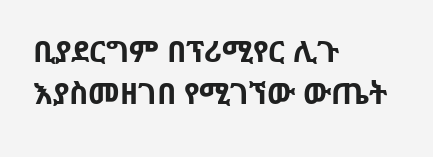ቢያደርግም በፕሪሚየር ሊጉ እያስመዘገበ የሚገኘው ውጤት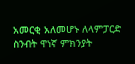አመርቂ አለመሆኑ ለላምፓርድ ስንብት ዋነኛ ምክንያት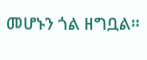መሆኑን ጎል ዘግቧል።